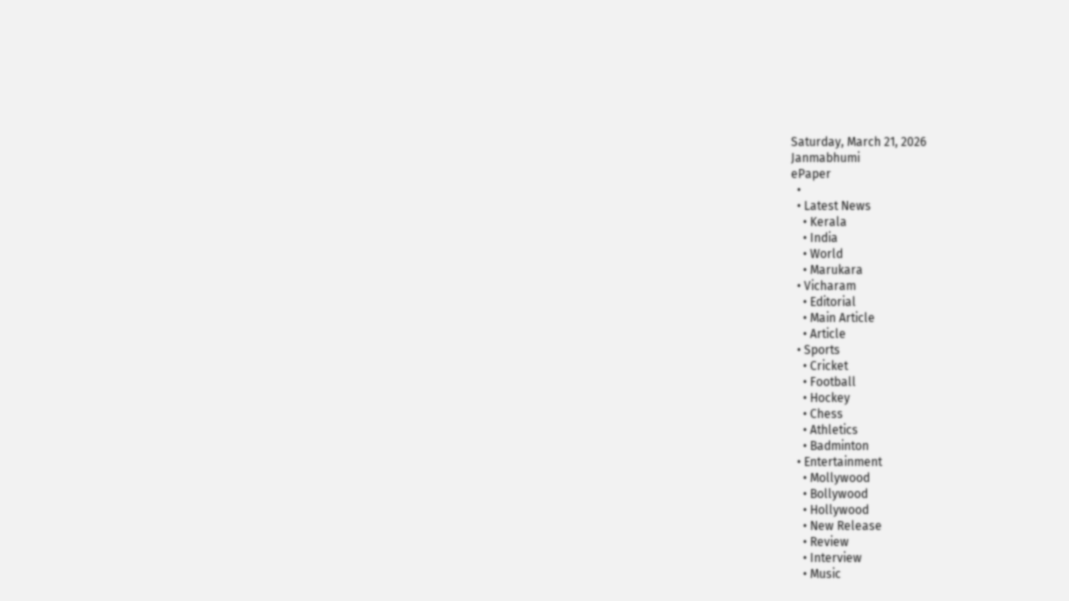Saturday, March 21, 2026
Janmabhumi
ePaper
  •
  • Latest News
    • Kerala
    • India
    • World
    • Marukara
  • Vicharam
    • Editorial
    • Main Article
    • Article
  • Sports
    • Cricket
    • Football
    • Hockey
    • Chess
    • Athletics
    • Badminton
  • Entertainment
    • Mollywood
    • Bollywood
    • Hollywood
    • New Release
    • Review
    • Interview
    • Music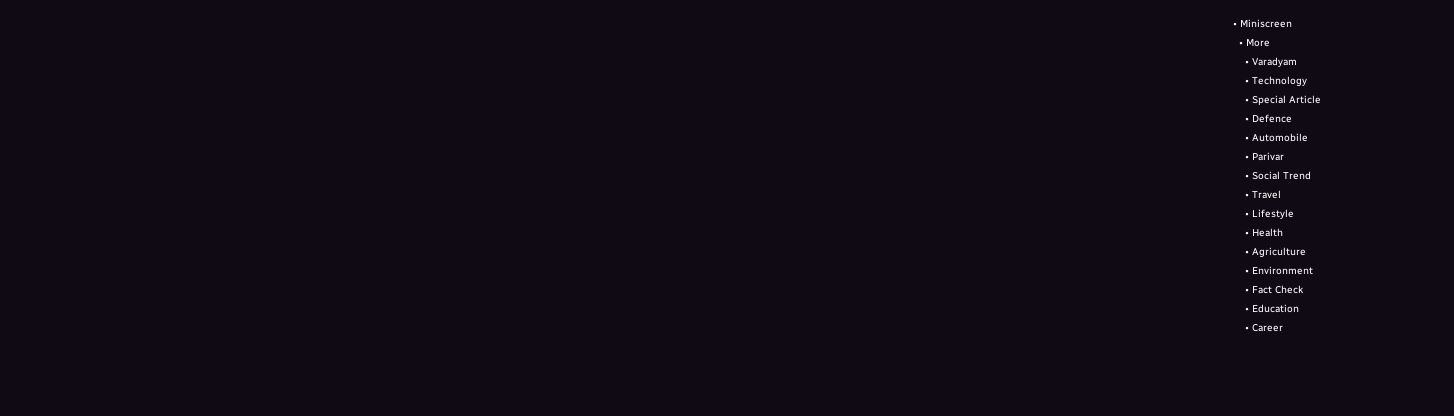• Miniscreen
  • More
    • Varadyam
    • Technology
    • Special Article
    • Defence
    • Automobile
    • Parivar
    • Social Trend
    • Travel
    • Lifestyle
    • Health
    • Agriculture
    • Environment
    • Fact Check
    • Education
    • Career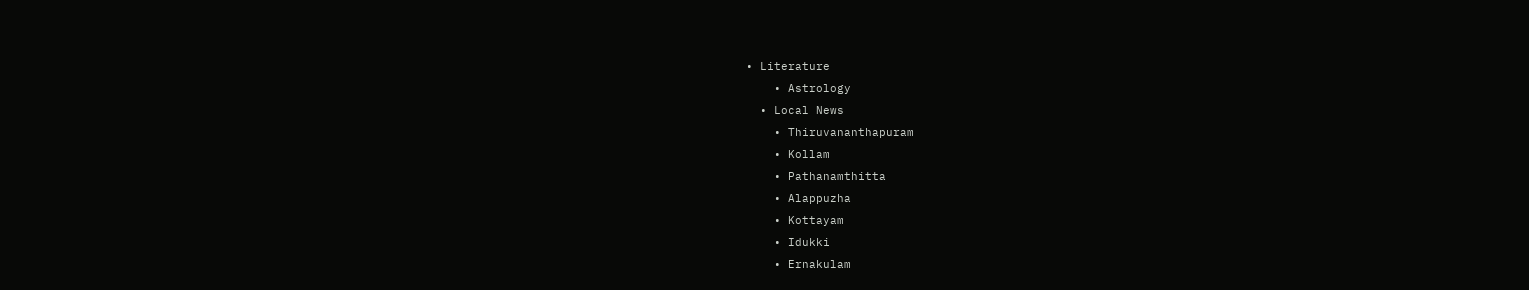• Literature
    • Astrology
  • Local News
    • Thiruvananthapuram
    • Kollam
    • Pathanamthitta
    • Alappuzha
    • Kottayam
    • Idukki
    • Ernakulam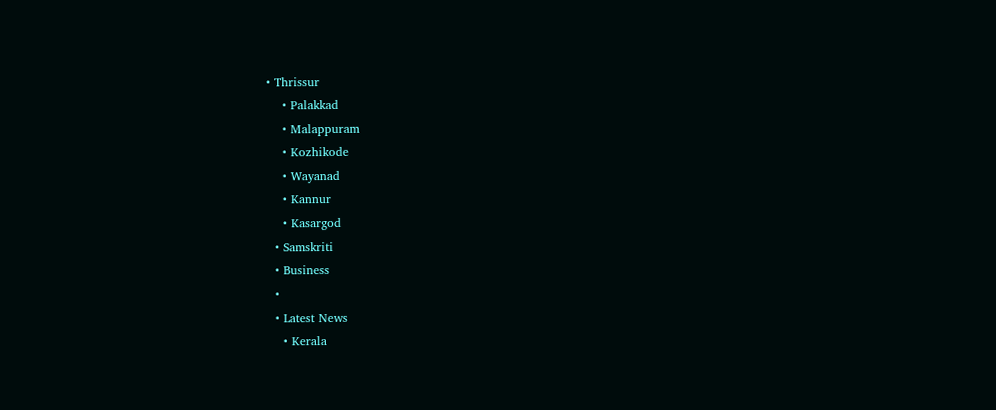• Thrissur
    • Palakkad
    • Malappuram
    • Kozhikode
    • Wayanad
    • Kannur
    • Kasargod
  • Samskriti
  • Business
  •
  • Latest News
    • Kerala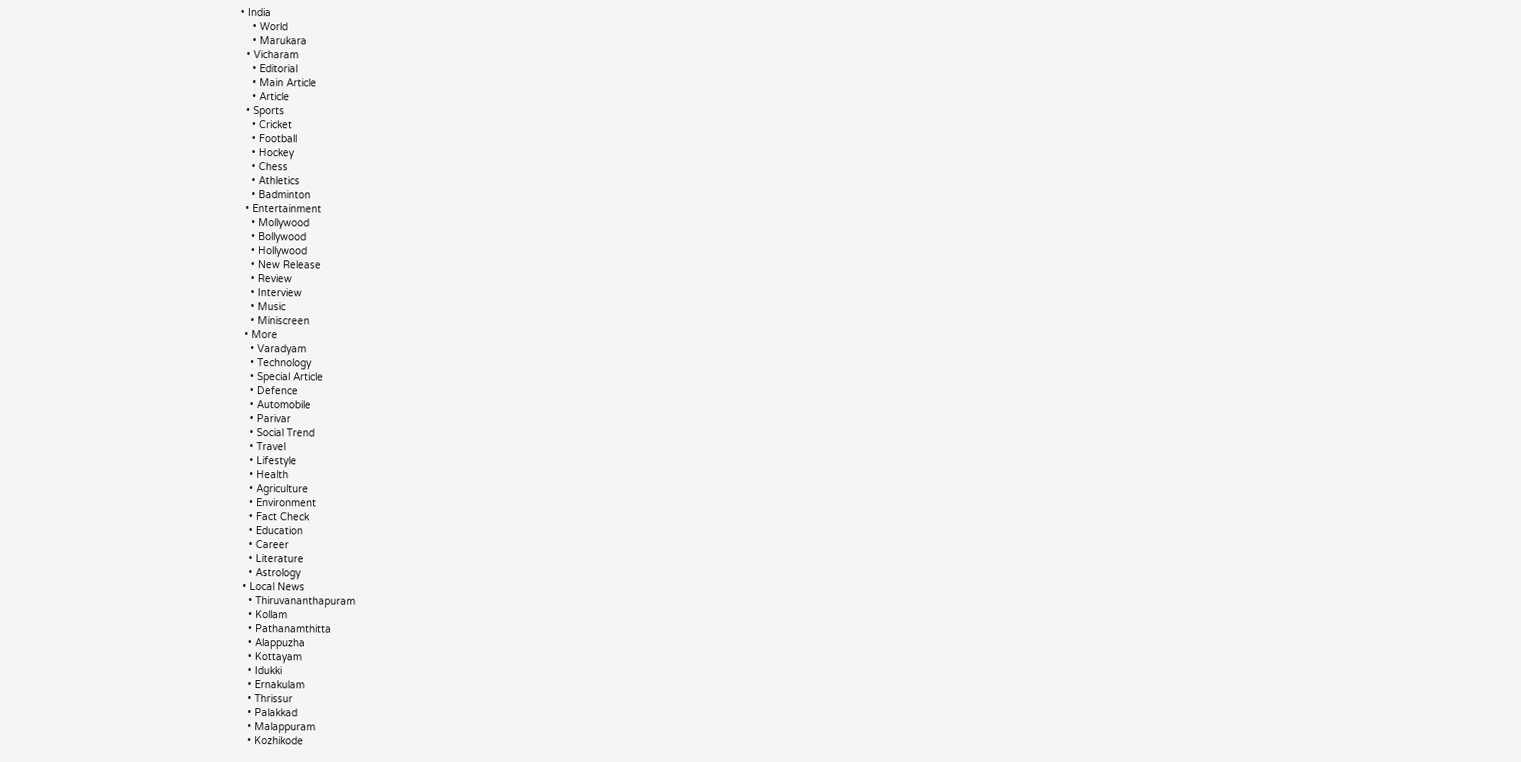• India
    • World
    • Marukara
  • Vicharam
    • Editorial
    • Main Article
    • Article
  • Sports
    • Cricket
    • Football
    • Hockey
    • Chess
    • Athletics
    • Badminton
  • Entertainment
    • Mollywood
    • Bollywood
    • Hollywood
    • New Release
    • Review
    • Interview
    • Music
    • Miniscreen
  • More
    • Varadyam
    • Technology
    • Special Article
    • Defence
    • Automobile
    • Parivar
    • Social Trend
    • Travel
    • Lifestyle
    • Health
    • Agriculture
    • Environment
    • Fact Check
    • Education
    • Career
    • Literature
    • Astrology
  • Local News
    • Thiruvananthapuram
    • Kollam
    • Pathanamthitta
    • Alappuzha
    • Kottayam
    • Idukki
    • Ernakulam
    • Thrissur
    • Palakkad
    • Malappuram
    • Kozhikode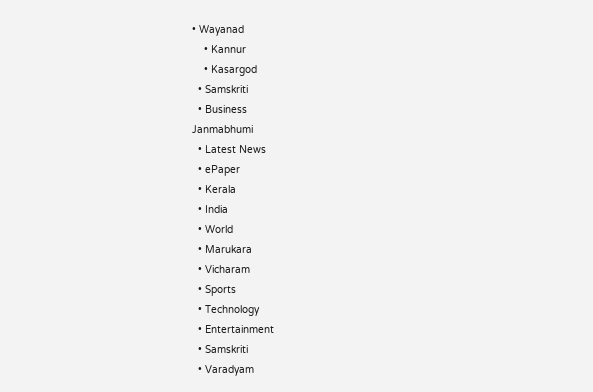• Wayanad
    • Kannur
    • Kasargod
  • Samskriti
  • Business
Janmabhumi
  • Latest News
  • ePaper
  • Kerala
  • India
  • World
  • Marukara
  • Vicharam
  • Sports
  • Technology
  • Entertainment
  • Samskriti
  • Varadyam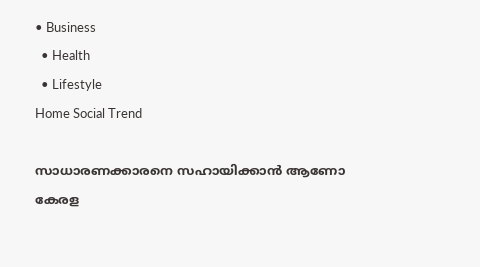• Business
  • Health
  • Lifestyle
Home Social Trend

സാധാരണക്കാരനെ സഹായിക്കാന്‍ ആണോ കേരള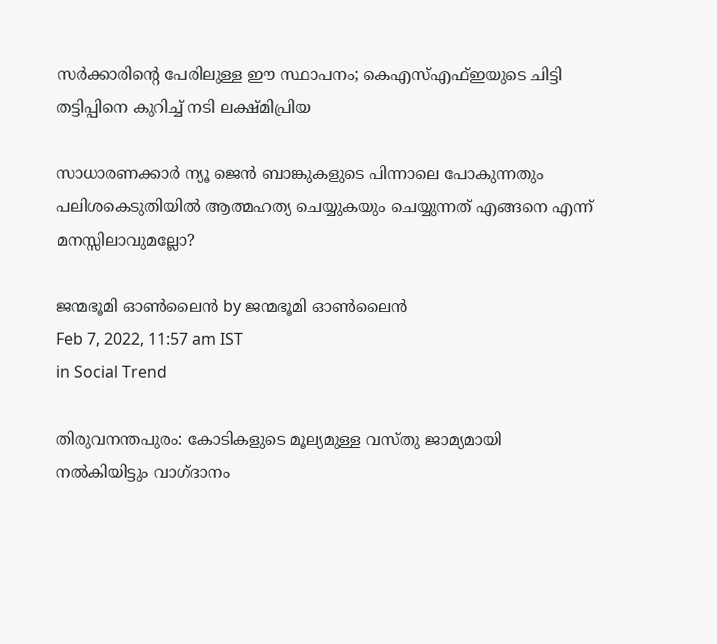സര്‍ക്കാരിന്റെ പേരിലുള്ള ഈ സ്ഥാപനം; കെഎസ്എഫ്ഇയുടെ ചിട്ടി തട്ടിപ്പിനെ കുറിച്ച് നടി ലക്ഷ്മിപ്രിയ

സാധാരണക്കാര്‍ ന്യൂ ജെന്‍ ബാങ്കുകളുടെ പിന്നാലെ പോകുന്നതും പലിശകെടുതിയില്‍ ആത്മഹത്യ ചെയ്യുകയും ചെയ്യുന്നത് എങ്ങനെ എന്ന് മനസ്സിലാവുമല്ലോ?

ജന്മഭൂമി ഓണ്‍ലൈന്‍ by ജന്മഭൂമി ഓണ്‍ലൈന്‍
Feb 7, 2022, 11:57 am IST
in Social Trend

തിരുവനന്തപുരം: കോടികളുടെ മൂല്യമുള്ള വസ്തു ജാമ്യമായി നല്‍കിയിട്ടും വാഗ്ദാനം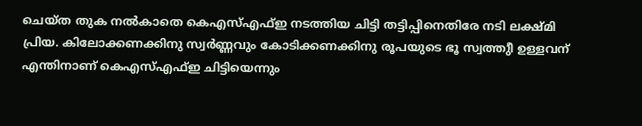ചെയ്ത തുക നല്‍കാതെ കെഎസ്എഫ്ഇ നടത്തിയ ചിട്ടി തട്ടിപ്പിനെതിരേ നടി ലക്ഷ്മി പ്രിയ. കിലോക്കണക്കിനു സ്വര്‍ണ്ണവും കോടിക്കണക്കിനു രൂപയുടെ ഭൂ സ്വത്തുീ ഉള്ളവന് എന്തിനാണ് കെഎസ്എഫ്ഇ ചിട്ടിയെന്നും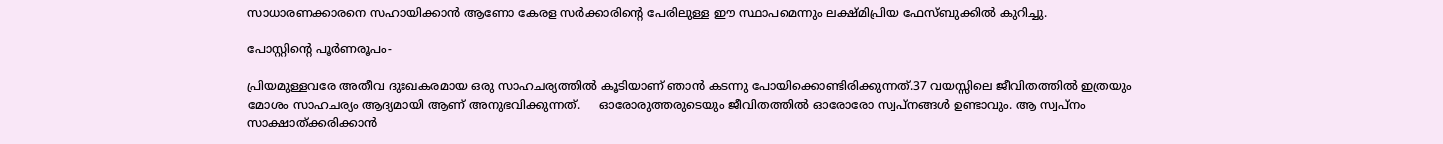സാധാരണക്കാരനെ സഹായിക്കാന്‍ ആണോ കേരള സര്‍ക്കാരിന്റെ പേരിലുള്ള ഈ സ്ഥാപമെന്നും ലക്ഷ്മിപ്രിയ ഫേസ്ബുക്കില്‍ കുറിച്ചു.

പോസ്റ്റിന്റെ പൂര്‍ണരൂപം-

പ്രിയമുള്ളവരേ അതീവ ദുഃഖകരമായ ഒരു സാഹചര്യത്തില്‍ കൂടിയാണ് ഞാന്‍ കടന്നു പോയിക്കൊണ്ടിരിക്കുന്നത്.37 വയസ്സിലെ ജീവിതത്തില്‍ ഇത്രയും മോശം സാഹചര്യം ആദ്യമായി ആണ് അനുഭവിക്കുന്നത്.     ഓരോരുത്തരുടെയും ജീവിതത്തില്‍ ഓരോരോ സ്വപ്നങ്ങള്‍ ഉണ്ടാവും. ആ സ്വപ്നം സാക്ഷാത്ക്കരിക്കാന്‍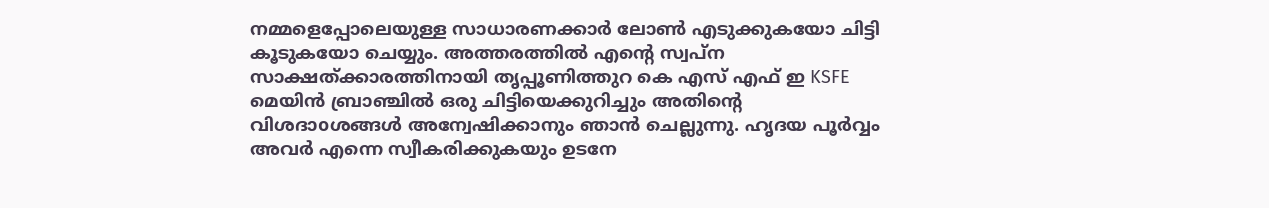നമ്മളെപ്പോലെയുള്ള സാധാരണക്കാര്‍ ലോണ്‍ എടുക്കുകയോ ചിട്ടി കൂടുകയോ ചെയ്യും. അത്തരത്തില്‍ എന്റെ സ്വപ്ന സാക്ഷത്ക്കാരത്തിനായി തൃപ്പൂണിത്തുറ കെ എസ് എഫ് ഇ KSFE മെയിന്‍ ബ്രാഞ്ചില്‍ ഒരു ചിട്ടിയെക്കുറിച്ചും അതിന്റെ വിശദാoശങ്ങള്‍ അന്വേഷിക്കാനും ഞാന്‍ ചെല്ലുന്നു. ഹൃദയ പൂര്‍വ്വം അവര്‍ എന്നെ സ്വീകരിക്കുകയും ഉടനേ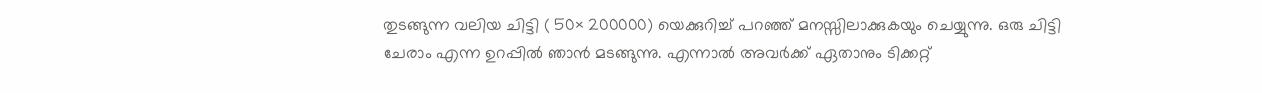തുടങ്ങുന്ന വലിയ ചിട്ടി ( 50× 200000) യെക്കുറിച്ച് പറഞ്ഞ് മനസ്സിലാക്കുകയും ചെയ്യുന്നു. ഒരു ചിട്ടി ചേരാം എന്ന ഉറപ്പില്‍ ഞാന്‍ മടങ്ങുന്നു. എന്നാല്‍ അവര്‍ക്ക് ഏതാനും ടിക്കറ്റ്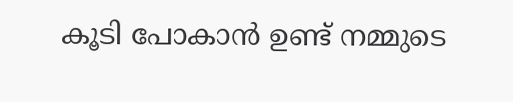കൂടി പോകാന്‍ ഉണ്ട് നമ്മുടെ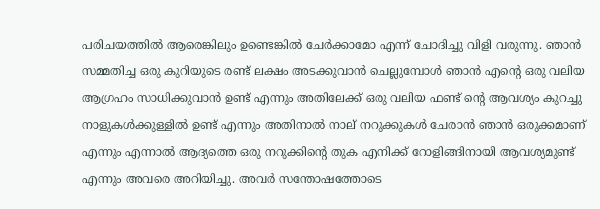പരിചയത്തില്‍ ആരെങ്കിലും ഉണ്ടെങ്കില്‍ ചേര്‍ക്കാമോ എന്ന് ചോദിച്ചു വിളി വരുന്നു. ഞാന്‍ സമ്മതിച്ച ഒരു കുറിയുടെ രണ്ട് ലക്ഷം അടക്കുവാന്‍ ചെല്ലുമ്പോള്‍ ഞാന്‍ എന്റെ ഒരു വലിയ ആഗ്രഹം സാധിക്കുവാന്‍ ഉണ്ട് എന്നും അതിലേക്ക് ഒരു വലിയ ഫണ്ട് ന്റെ ആവശ്യം കുറച്ചു നാളുകള്‍ക്കുള്ളില്‍ ഉണ്ട് എന്നും അതിനാല്‍ നാല് നറുക്കുകള്‍ ചേരാന്‍ ഞാന്‍ ഒരുക്കമാണ് എന്നും എന്നാല്‍ ആദ്യത്തെ ഒരു നറുക്കിന്റെ തുക എനിക്ക് റോളിങ്ങിനായി ആവശ്യമുണ്ട് എന്നും അവരെ അറിയിച്ചു. അവര്‍ സന്തോഷത്തോടെ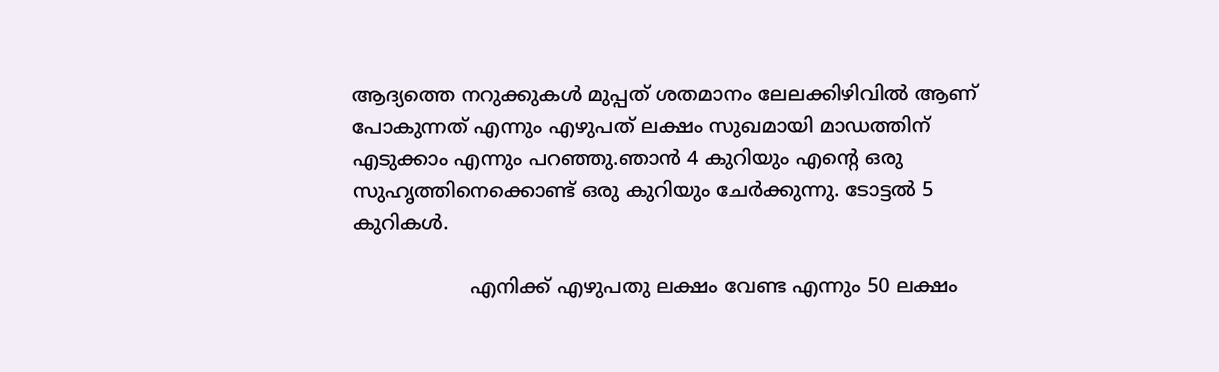ആദ്യത്തെ നറുക്കുകള്‍ മുപ്പത് ശതമാനം ലേലക്കിഴിവില്‍ ആണ് പോകുന്നത് എന്നും എഴുപത് ലക്ഷം സുഖമായി മാഡത്തിന് എടുക്കാം എന്നും പറഞ്ഞു.ഞാന്‍ 4 കുറിയും എന്റെ ഒരു സുഹൃത്തിനെക്കൊണ്ട് ഒരു കുറിയും ചേര്‍ക്കുന്നു. ടോട്ടല്‍ 5 കുറികള്‍.

                   എനിക്ക് എഴുപതു ലക്ഷം വേണ്ട എന്നും 50 ലക്ഷം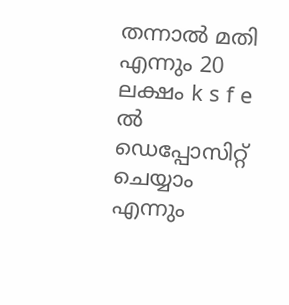തന്നാല്‍ മതി എന്നും 20 ലക്ഷം k s f e ല്‍ ഡെപ്പോസിറ്റ് ചെയ്യാം എന്നും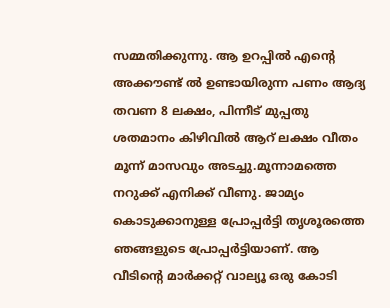സമ്മതിക്കുന്നു. ആ ഉറപ്പില്‍ എന്റെ അക്കൗണ്ട് ല്‍ ഉണ്ടായിരുന്ന പണം ആദ്യ തവണ 8 ലക്ഷം, പിന്നീട് മുപ്പതു ശതമാനം കിഴിവില്‍ ആറ് ലക്ഷം വീതം മൂന്ന് മാസവും അടച്ചു.മൂന്നാമത്തെ നറുക്ക് എനിക്ക് വീണു. ജാമ്യം കൊടുക്കാനുള്ള പ്രോപ്പര്‍ട്ടി തൃശൂരത്തെ ഞങ്ങളുടെ പ്രോപ്പര്‍ട്ടിയാണ്. ആ വീടിന്റെ മാര്‍ക്കറ്റ് വാല്യൂ ഒരു കോടി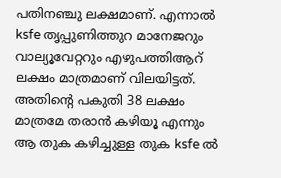പതിനഞ്ചു ലക്ഷമാണ്. എന്നാല്‍ ksfe തൃപ്പുണിത്തുറ മാനേജറും വാല്യൂവേറ്ററും എഴുപത്തിആറ് ലക്ഷം മാത്രമാണ് വിലയിട്ടത്. അതിന്റെ പകുതി 38 ലക്ഷം മാത്രമേ തരാന്‍ കഴിയൂ എന്നും ആ തുക കഴിച്ചുള്ള തുക ksfe ല്‍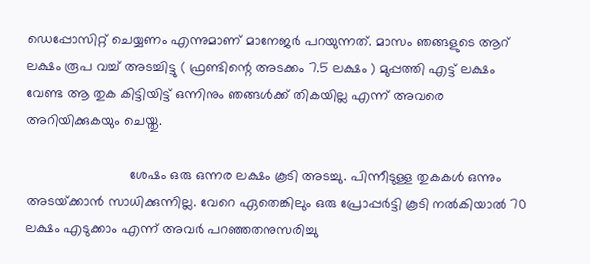ഡെപ്പോസിറ്റ് ചെയ്യണം എന്നുമാണ് മാനേജര്‍ പറയുന്നത്. മാസം ഞങ്ങളുടെ ആറ് ലക്ഷം രൂപ വച്ച് അടച്ചിട്ടു ( ഫ്രണ്ടിന്റെ അടക്കം 7.5 ലക്ഷം ) മുപ്പത്തി എട്ട് ലക്ഷം വേണ്ട ആ തുക കിട്ടിയിട്ട് ഒന്നിനും ഞങ്ങള്‍ക്ക് തികയില്ല എന്ന് അവരെ അറിയിക്കുകയും ചെയ്തു.

                           ശേഷം ഒരു ഒന്നര ലക്ഷം കൂടി അടച്ചു. പിന്നീടുള്ള തുകകള്‍ ഒന്നും അടയ്‌ക്കാന്‍ സാധിക്കുന്നില്ല. വേറെ ഏതെങ്കിലും ഒരു പ്രോപ്പര്‍ട്ടി കൂടി നല്‍കിയാല്‍ 70 ലക്ഷം എടുക്കാം എന്ന് അവര്‍ പറഞ്ഞതനുസരിച്ചു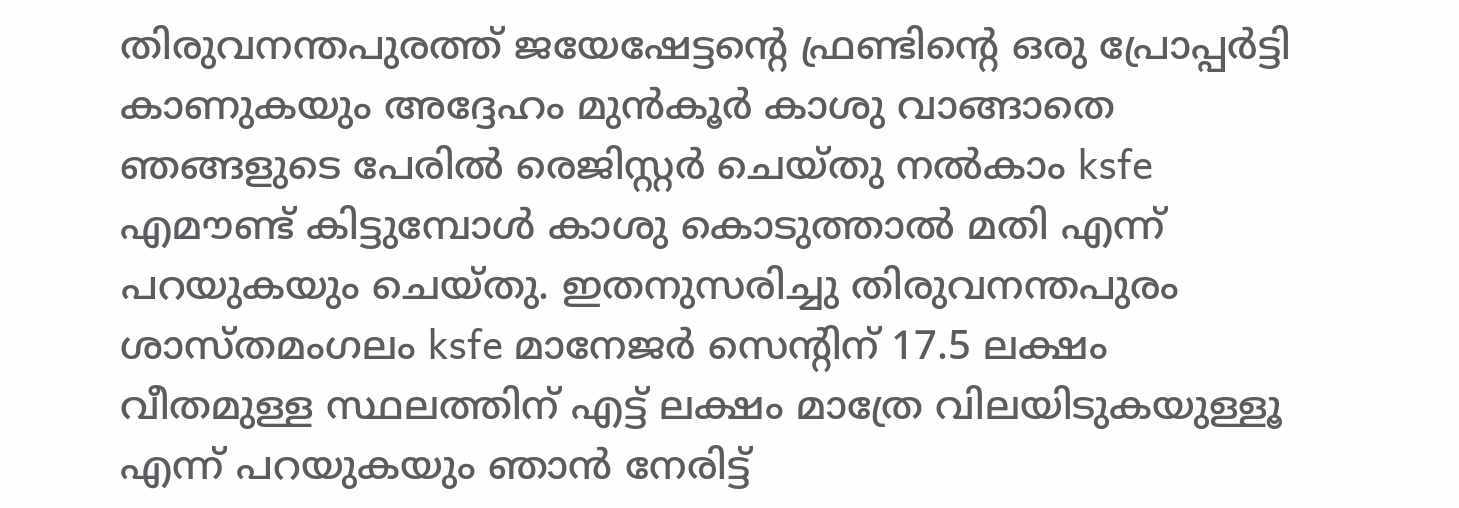തിരുവനന്തപുരത്ത് ജയേഷേട്ടന്റെ ഫ്രണ്ടിന്റെ ഒരു പ്രോപ്പര്‍ട്ടി കാണുകയും അദ്ദേഹം മുന്‍കൂര്‍ കാശു വാങ്ങാതെ ഞങ്ങളുടെ പേരില്‍ രെജിസ്റ്റര്‍ ചെയ്തു നല്‍കാം ksfe എമൗണ്ട് കിട്ടുമ്പോള്‍ കാശു കൊടുത്താല്‍ മതി എന്ന് പറയുകയും ചെയ്തു. ഇതനുസരിച്ചു തിരുവനന്തപുരം ശാസ്തമംഗലം ksfe മാനേജര്‍ സെന്റിന് 17.5 ലക്ഷം വീതമുള്ള സ്ഥലത്തിന് എട്ട് ലക്ഷം മാത്രേ വിലയിടുകയുള്ളൂ എന്ന് പറയുകയും ഞാന്‍ നേരിട്ട്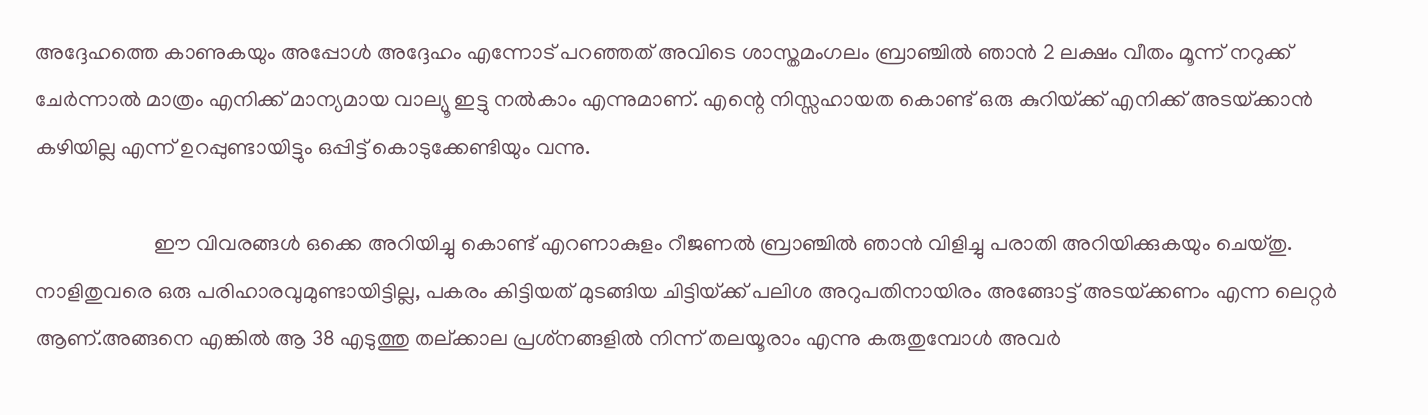അദ്ദേഹത്തെ കാണുകയും അപ്പോള്‍ അദ്ദേഹം എന്നോട് പറഞ്ഞത് അവിടെ ശാസ്തമംഗലം ബ്രാഞ്ചില്‍ ഞാന്‍ 2 ലക്ഷം വീതം മൂന്ന് നറുക്ക് ചേര്‍ന്നാല്‍ മാത്രം എനിക്ക് മാന്യമായ വാല്യൂ ഇട്ടു നല്‍കാം എന്നുമാണ്. എന്റെ നിസ്സഹായത കൊണ്ട് ഒരു കുറിയ്‌ക്ക് എനിക്ക് അടയ്‌ക്കാന്‍ കഴിയില്ല എന്ന് ഉറപ്പുണ്ടായിട്ടും ഒപ്പിട്ട് കൊടുക്കേണ്ടിയും വന്നു.

                      ഈ വിവരങ്ങള്‍ ഒക്കെ അറിയിച്ചു കൊണ്ട് എറണാകുളം റീജണല്‍ ബ്രാഞ്ചില്‍ ഞാന്‍ വിളിച്ചു പരാതി അറിയിക്കുകയും ചെയ്തു. നാളിതുവരെ ഒരു പരിഹാരവുമുണ്ടായിട്ടില്ല, പകരം കിട്ടിയത് മുടങ്ങിയ ചിട്ടിയ്‌ക്ക് പലിശ അറുപതിനായിരം അങ്ങോട്ട് അടയ്‌ക്കണം എന്ന ലെറ്റര്‍ ആണ്.അങ്ങനെ എങ്കില്‍ ആ 38 എടുത്തു തല്ക്കാല പ്രശ്‌നങ്ങളില്‍ നിന്ന് തലയൂരാം എന്നു കരുതുമ്പോള്‍ അവര്‍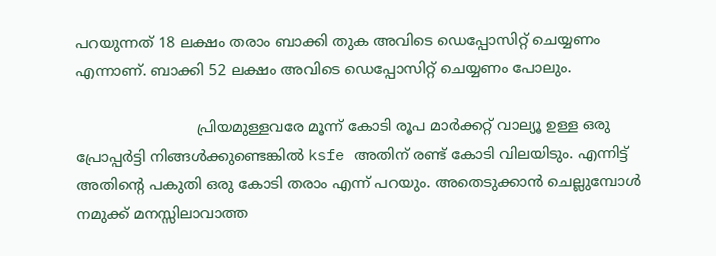പറയുന്നത് 18 ലക്ഷം തരാം ബാക്കി തുക അവിടെ ഡെപ്പോസിറ്റ് ചെയ്യണം എന്നാണ്. ബാക്കി 52 ലക്ഷം അവിടെ ഡെപ്പോസിറ്റ് ചെയ്യണം പോലും.

                          പ്രിയമുള്ളവരേ മൂന്ന് കോടി രൂപ മാര്‍ക്കറ്റ് വാല്യൂ ഉള്ള ഒരു പ്രോപ്പര്‍ട്ടി നിങ്ങള്‍ക്കുണ്ടെങ്കില്‍ ksfe അതിന് രണ്ട് കോടി വിലയിടും. എന്നിട്ട് അതിന്റെ പകുതി ഒരു കോടി തരാം എന്ന് പറയും. അതെടുക്കാന്‍ ചെല്ലുമ്പോള്‍ നമുക്ക് മനസ്സിലാവാത്ത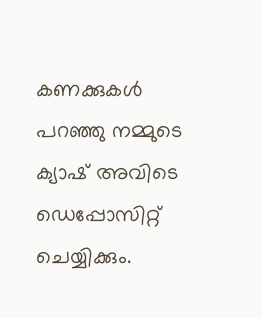കണക്കുകള്‍ പറഞ്ഞു നമ്മുടെ ക്യാഷ് അവിടെ ഡെപ്പോസിറ്റ് ചെയ്യിക്കും.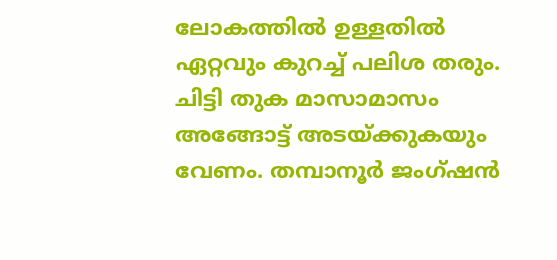ലോകത്തില്‍ ഉള്ളതില്‍ ഏറ്റവും കുറച്ച് പലിശ തരും. ചിട്ടി തുക മാസാമാസം അങ്ങോട്ട് അടയ്‌ക്കുകയും വേണം. തമ്പാനൂര്‍ ജംഗ്ഷന്‍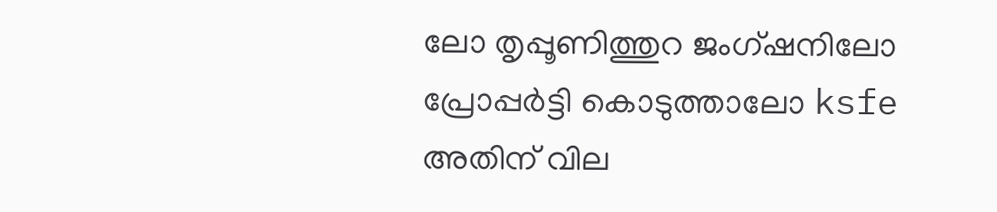ലോ തൃപ്പൂണിത്തുറ ജംഗ്ഷനിലോ പ്രോപ്പര്‍ട്ടി കൊടുത്താലോ ksfe അതിന് വില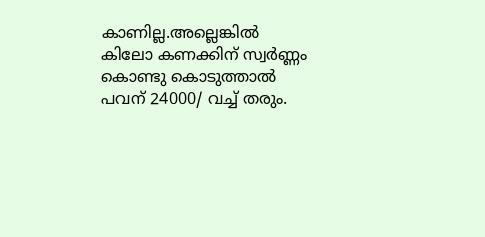കാണില്ല.അല്ലെങ്കില്‍ കിലോ കണക്കിന് സ്വര്‍ണ്ണം കൊണ്ടു കൊടുത്താല്‍ പവന് 24000/ വച്ച് തരും.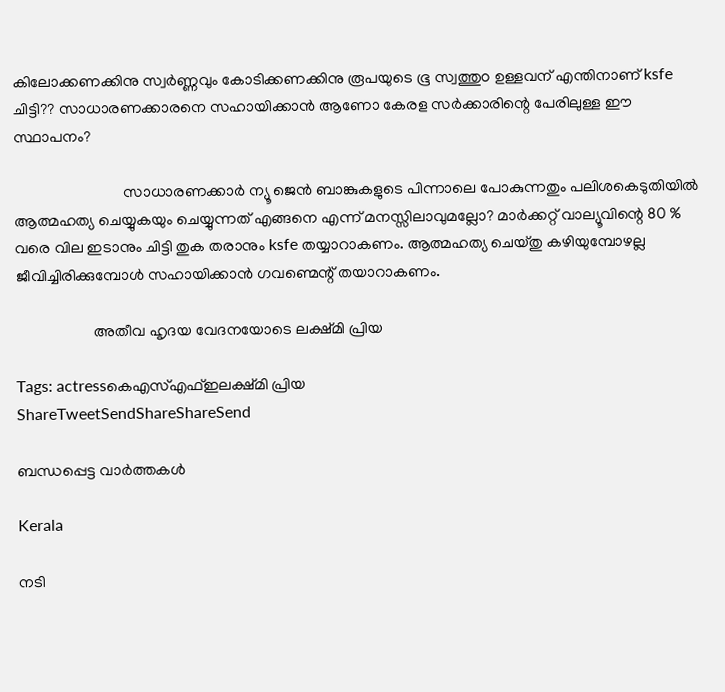കിലോക്കണക്കിനു സ്വര്‍ണ്ണവും കോടിക്കണക്കിനു രൂപയുടെ ഭൂ സ്വത്തുo ഉള്ളവന് എന്തിനാണ് ksfe ചിട്ടി?? സാധാരണക്കാരനെ സഹായിക്കാന്‍ ആണോ കേരള സര്‍ക്കാരിന്റെ പേരിലുള്ള ഈ സ്ഥാപനം?

                            സാധാരണക്കാര്‍ ന്യൂ ജെന്‍ ബാങ്കുകളുടെ പിന്നാലെ പോകുന്നതും പലിശകെടുതിയില്‍ ആത്മഹത്യ ചെയ്യുകയും ചെയ്യുന്നത് എങ്ങനെ എന്ന് മനസ്സിലാവുമല്ലോ? മാര്‍ക്കറ്റ് വാല്യൂവിന്റെ 80 % വരെ വില ഇടാനും ചിട്ടി തുക തരാനും ksfe തയ്യാറാകണം. ആത്മഹത്യ ചെയ്തു കഴിയുമ്പോഴല്ല ജീവിച്ചിരിക്കുമ്പോള്‍ സഹായിക്കാന്‍ ഗവണ്മെന്റ് തയാറാകണം.

                    അതീവ ഹൃദയ വേദനയോടെ ലക്ഷ്മി പ്രിയ

Tags: actressകെഎസ്എഫ്ഇലക്ഷ്മി പ്രിയ
ShareTweetSendShareShareSend

ബന്ധപ്പെട്ട വാര്‍ത്തകള്‍

Kerala

നടി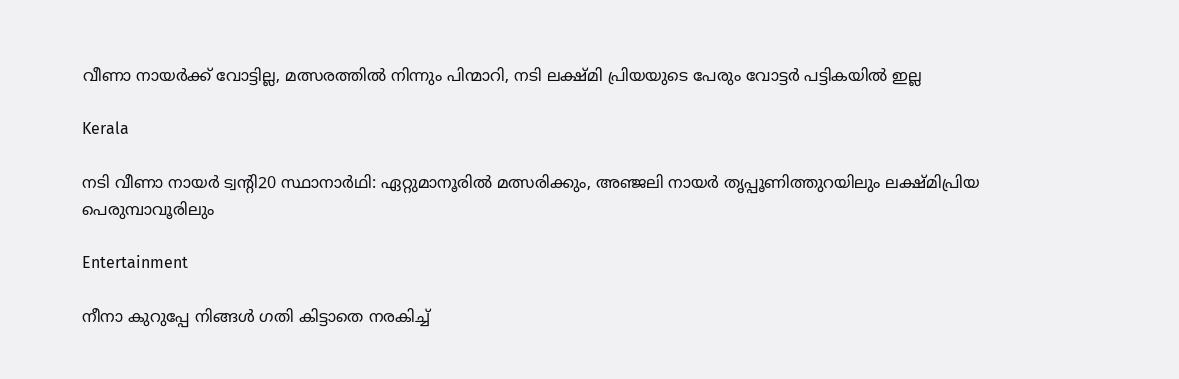വീണാ നായര്‍ക്ക് വോട്ടില്ല, മത്സരത്തില്‍ നിന്നും പിന്മാറി, നടി ലക്ഷ്മി പ്രിയയുടെ പേരും വോട്ടര്‍ പട്ടികയില്‍ ഇല്ല

Kerala

നടി വീണാ നായര്‍ ട്വന്റി20 സ്ഥാനാര്‍ഥി: ഏറ്റുമാനൂരില്‍ മത്സരിക്കും, അഞ്ജലി നായര്‍ തൃപ്പൂണിത്തുറയിലും ലക്ഷ്മിപ്രിയ പെരുമ്പാവൂരിലും

Entertainment

നീനാ കുറുപ്പേ നിങ്ങൾ ഗതി കിട്ടാതെ നരകിച്ച്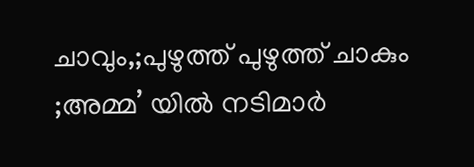ചാവും,;പുഴുത്ത് പുഴുത്ത് ചാകും ;അമ്മ’ യിൽ നടിമാർ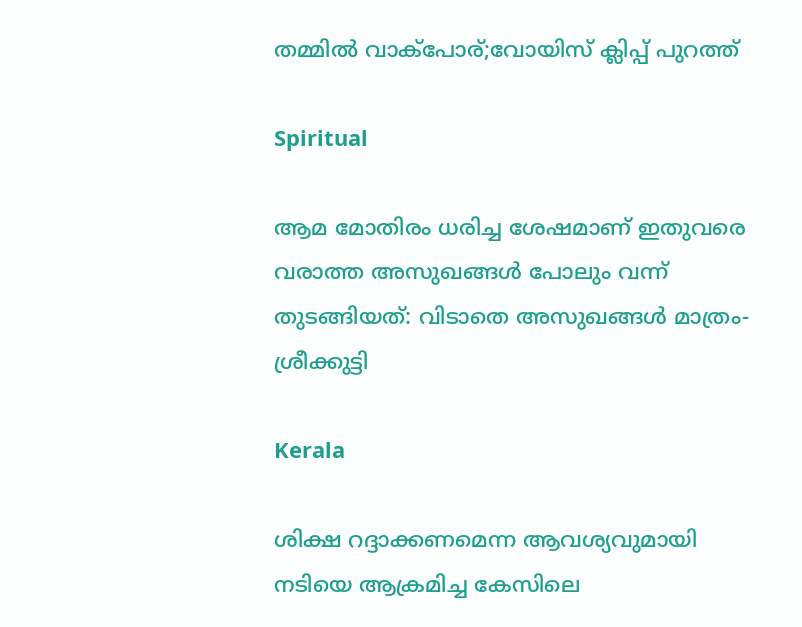തമ്മിൽ വാക്പോര്;വോയിസ് ക്ലിപ്പ് പുറത്ത്

Spiritual

ആമ മോതിരം ധരിച്ച ശേഷമാണ് ഇതുവരെ വരാത്ത അസുഖങ്ങൾ പോലും വന്ന് തുടങ്ങിയത്: വിടാതെ അസുഖങ്ങൾ മാത്രം- ശ്രീക്കുട്ടി

Kerala

ശിക്ഷ റദ്ദാക്കണമെന്ന ആവശ്യവുമായി നടിയെ ആക്രമിച്ച കേസിലെ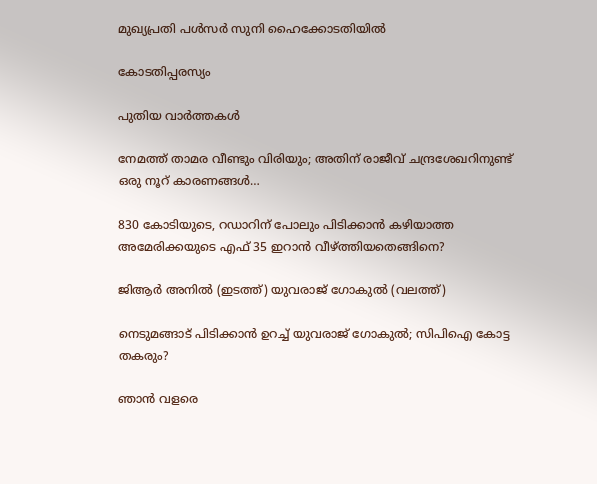മുഖ്യപ്രതി പള്‍സര്‍ സുനി ഹൈക്കോടതിയില്‍

കോടതിപ്പരസ്യം

പുതിയ വാര്‍ത്തകള്‍

നേമത്ത് താമര വീണ്ടും വിരിയും; അതിന് രാജീവ് ചന്ദ്രശേഖറിനുണ്ട് ഒരു നൂറ് കാരണങ്ങള്‍…

830 കോടിയുടെ, റഡാറിന് പോലും പിടിക്കാന്‍ കഴിയാത്ത അമേരിക്കയുടെ എഫ് 35 ഇറാന്‍ വീഴ്‌ത്തിയതെങ്ങിനെ?

ജിആര്‍ അനില്‍ (ഇടത്ത്) യുവരാജ് ഗോകുല്‍ (വലത്ത്)

നെടുമങ്ങാട് പിടിക്കാന്‍ ഉറച്ച് യുവരാജ് ഗോകുല്‍; സിപിഐ കോട്ട തകരും?

ഞാൻ വളരെ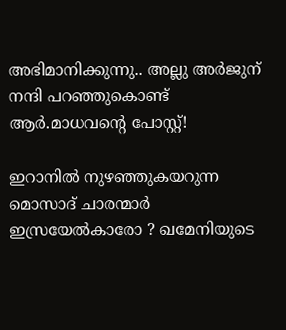അഭിമാനിക്കുന്നു.. അല്ലു അർജുന് നന്ദി പറഞ്ഞുകൊണ്ട് ആർ.മാധവന്റെ പോസ്റ്റ്!

ഇറാനില്‍ നുഴഞ്ഞുകയറുന്ന മൊസാദ് ചാരന്മാര്‍ ഇസ്രയേല്‍കാരോ ? ഖമേനിയുടെ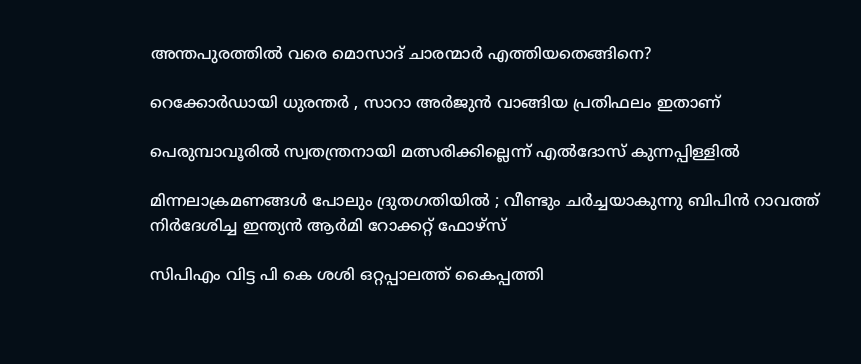അന്തപുരത്തില്‍ വരെ മൊസാദ് ചാരന്മാര്‍ എത്തിയതെങ്ങിനെ?

റെക്കോർഡായി ധുരന്തർ , സാറാ അർജുൻ വാങ്ങിയ പ്രതിഫലം ഇതാണ്

പെരുമ്പാവൂരില്‍ സ്വതന്ത്രനായി മത്സരിക്കില്ലെന്ന് എല്‍ദോസ് കുന്നപ്പിള്ളില്‍

മിന്നലാക്രമണങ്ങൾ പോലും ദ്രുതഗതിയിൽ ; വീണ്ടും ചർച്ചയാകുന്നു ബിപിൻ റാവത്ത് നിർദേശിച്ച ഇന്ത്യൻ ആർമി റോക്കറ്റ് ഫോഴ്‌സ്

സിപിഎം വിട്ട പി കെ ശശി ഒറ്റപ്പാലത്ത് കൈപ്പത്തി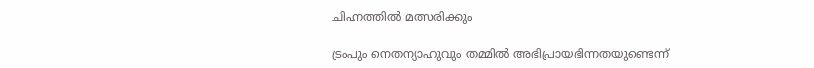ചിഹ്നത്തില്‍ മത്സരിക്കും

ട്രംപും നെതന്യാഹുവും തമ്മിൽ അഭിപ്രായഭിന്നതയുണ്ടെന്ന്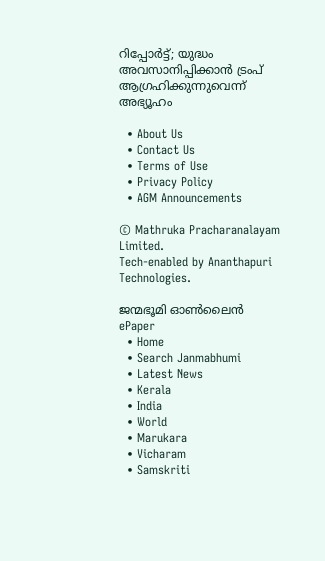റിപ്പോര്‍ട്ട്; യുദ്ധം അവസാനിപ്പിക്കാൻ ട്രംപ് ആഗ്രഹിക്കുന്നുവെന്ന് അഭ്യൂഹം

  • About Us
  • Contact Us
  • Terms of Use
  • Privacy Policy
  • AGM Announcements

© Mathruka Pracharanalayam Limited.
Tech-enabled by Ananthapuri Technologies.

ജന്മഭൂമി ഓണ്‍ലൈന്‍
ePaper
  • Home
  • Search Janmabhumi
  • Latest News
  • Kerala
  • India
  • World
  • Marukara
  • Vicharam
  • Samskriti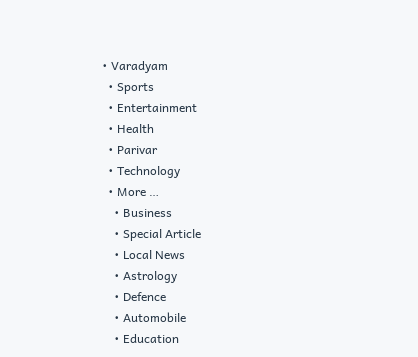• Varadyam
  • Sports
  • Entertainment
  • Health
  • Parivar
  • Technology
  • More …
    • Business
    • Special Article
    • Local News
    • Astrology
    • Defence
    • Automobile
    • Education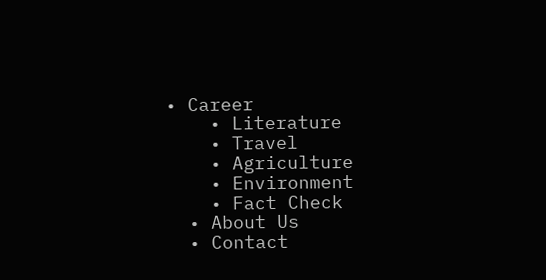• Career
    • Literature
    • Travel
    • Agriculture
    • Environment
    • Fact Check
  • About Us
  • Contact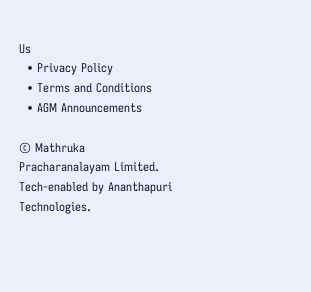Us
  • Privacy Policy
  • Terms and Conditions
  • AGM Announcements

© Mathruka Pracharanalayam Limited.
Tech-enabled by Ananthapuri Technologies.